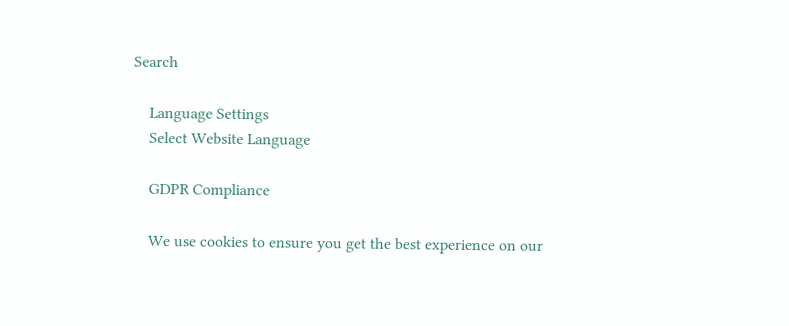Search

    Language Settings
    Select Website Language

    GDPR Compliance

    We use cookies to ensure you get the best experience on our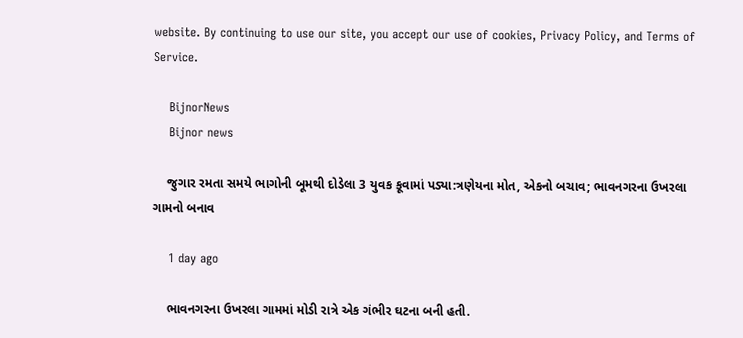website. By continuing to use our site, you accept our use of cookies, Privacy Policy, and Terms of Service.

    BijnorNews
    Bijnor news

    જુગાર રમતા સમયે ભાગોની બૂમથી દોડેલા 3 યુવક કૂવામાં પડ્યા:ત્રણેયના મોત, એકનો બચાવ; ભાવનગરના ઉખરલા ગામનો બનાવ

    1 day ago

    ભાવનગરના ઉખરલા ગામમાં મોડી રાત્રે એક ગંભીર ઘટના બની હતી.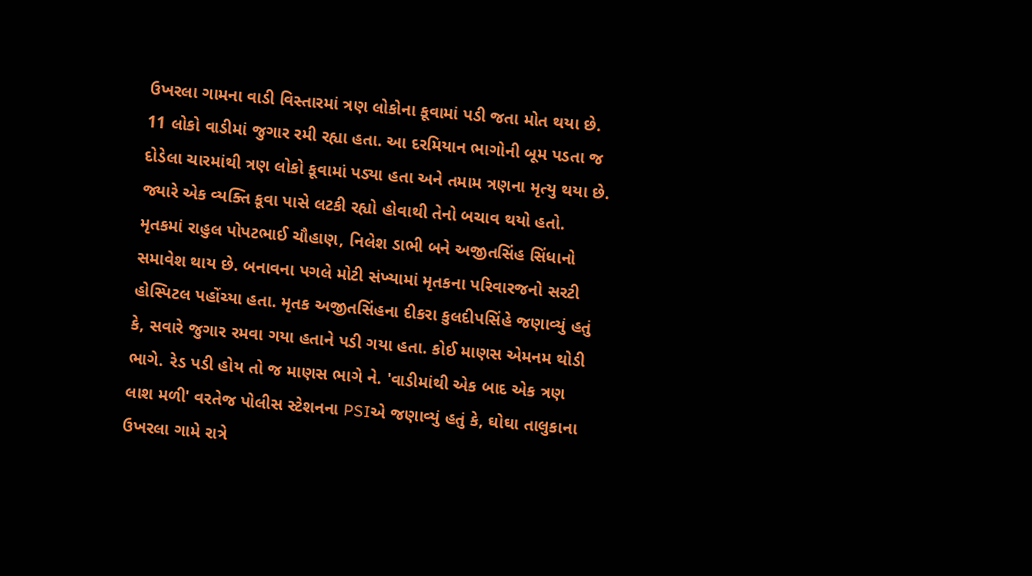ઉખરલા ગામના વાડી વિસ્તારમાં ત્રણ લોકોના કૂવામાં પડી જતા મોત થયા છે. 11 લોકો વાડીમાં જુગાર રમી રહ્યા હતા. આ દરમિયાન ભાગોની બૂમ પડતા જ દોડેલા ચારમાંથી ત્રણ લોકો કૂવામાં પડ્યા હતા અને તમામ ત્રણના મૃત્યુ થયા છે. જ્યારે એક વ્યક્તિ કૂવા પાસે લટકી રહ્યો હોવાથી તેનો બચાવ થયો હતો. મૃતકમાં રાહુલ પોપટભાઈ ચૌહાણ, નિલેશ ડાભી બને અજીતસિંહ સિંધાનો સમાવેશ થાય છે. બનાવના પગલે મોટી સંખ્યામાં મૃતકના પરિવારજનો સરટી હોસ્પિટલ પહોંચ્યા હતા. મૃતક અજીતસિંહના દીકરા કુલદીપસિંહે જણાવ્યું હતું કે, સવારે જુગાર રમવા ગયા હતાને પડી ગયા હતા. કોઈ માણસ એમનમ થોડી ભાગે. રેડ પડી હોય તો જ માણસ ભાગે ને. 'વાડીમાંથી એક બાદ એક ત્રણ લાશ મળી' વરતેજ પોલીસ સ્ટેશનના PSIએ જણાવ્યું હતું કે, ઘોઘા તાલુકાના ઉખરલા ગામે રાત્રે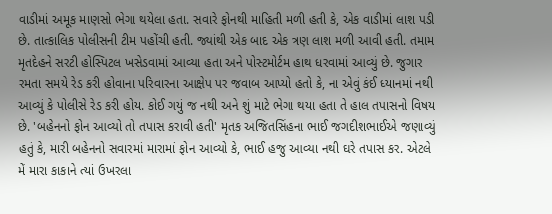વાડીમાં અમૂક માણસો ભેગા થયેલા હતા. સવારે ફોનથી માહિતી મળી હતી કે, એક વાડીમાં લાશ પડી છે. તાત્કાલિક પોલીસની ટીમ પહોંચી હતી. જ્યાંથી એક બાદ એક ત્રણ લાશ મળી આવી હતી. તમામ મૃતદેહને સરટી હોસ્પિટલ ખસેડવામાં આવ્યા હતા અને પોસ્ટમોર્ટમ હાથ ધરવામાં આવ્યું છે. જુગાર રમતા સમયે રેડ કરી હોવાના પરિવારના આક્ષેપ પર જવાબ આપ્યો હતો કે, ના એવું કંઈ ધ્યાનમાં નથી આવ્યું કે પોલીસે રેડ કરી હોય. કોઈ ગયું જ નથી અને શું માટે ભેગા થયા હતા તે હાલ તપાસનો વિષય છે. 'બહેનનો ફોન આવ્યો તો તપાસ કરાવી હતી' મૃતક અજિતસિંહના ભાઈ જગદીશભાઈએ જણાવ્યું હતું કે, મારી બહેનનો સવારમાં મારામાં ફોન આવ્યો કે, ભાઈ હજુ આવ્યા નથી ઘરે તપાસ કર. એટલે મેં મારા કાકાને ત્યાં ઉખરલા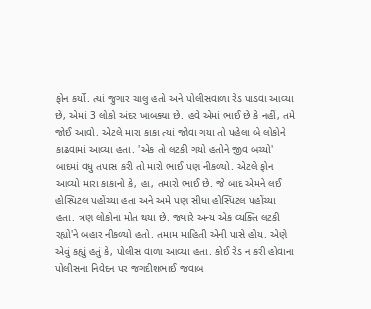ફોન કર્યો. ત્યાં જુગાર ચાલુ હતો અને પોલીસવાળા રેડ પાડવા આવ્યા છે, એમાં 3 લોકો અંદર ખાબક્યા છે. હવે એમાં ભાઈ છે કે નહીં, તમે જોઈ આવો. એટલે મારા કાકા ત્યાં જોવા ગયા તો પહેલા બે લોકોને કાઢવામાં આવ્યા હતા. 'એક તો લટકી ગયો હતોને જીવ બચ્યો' બાદમાં વધુ તપાસ કરી તો મારો ભાઈ પણ નીકળ્યો. એટલે ફોન આવ્યો મારા કાકાનો કે, હા, તમારો ભાઈ છે. જે બાદ એમને લઈ હોસ્પિટલ પહોંચ્યા હતા અને અમે પણ સીધા હોસ્પિટલ પહોંચ્યા હતા. ત્રણ લોકોના મોત થયા છે. જ્યારે અન્ય એક વ્યક્તિ લટકી રહ્યો'ને બહાર નીકળ્યો હતો. તમામ માહિતી એની પાસે હોય. એણે એવું કહ્યું હતું કે, પોલીસ વાળા આવ્યા હતા. કોઈ રેડ ન કરી હોવાના પોલીસના નિવેદન પર જગદીશભાઈ જવાબ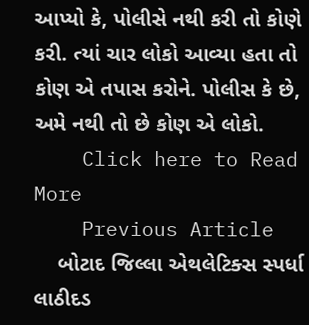આપ્યો કે, પોલીસે નથી કરી તો કોણે કરી. ત્યાં ચાર લોકો આવ્યા હતા તો કોણ એ તપાસ કરોને. પોલીસ કે છે, અમે નથી તો છે કોણ એ લોકો.
    Click here to Read More
    Previous Article
    બોટાદ જિલ્લા એથલેટિક્સ સ્પર્ધા લાઠીદડ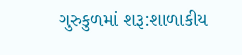ગુરુકુળમાં શરૂ:શાળાકીય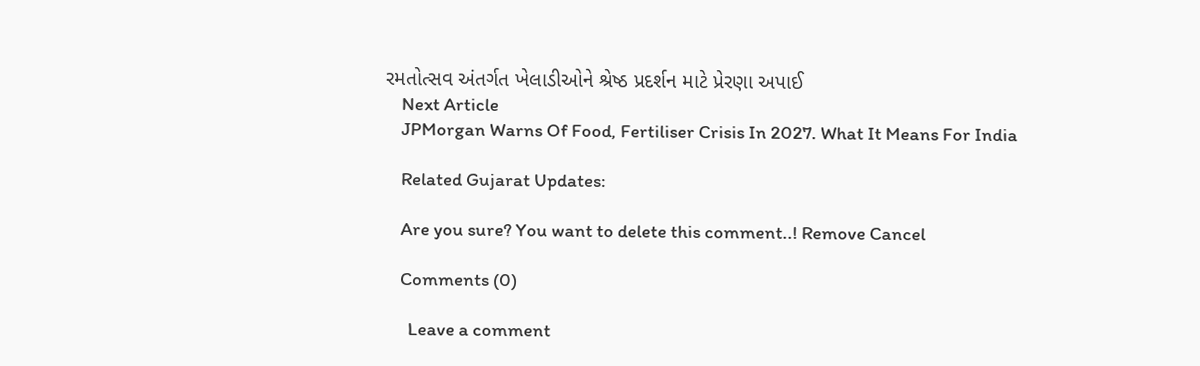રમતોત્સવ અંતર્ગત ખેલાડીઓને શ્રેષ્ઠ પ્રદર્શન માટે પ્રેરણા અપાઈ
    Next Article
    JPMorgan Warns Of Food, Fertiliser Crisis In 2027. What It Means For India

    Related Gujarat Updates:

    Are you sure? You want to delete this comment..! Remove Cancel

    Comments (0)

      Leave a comment